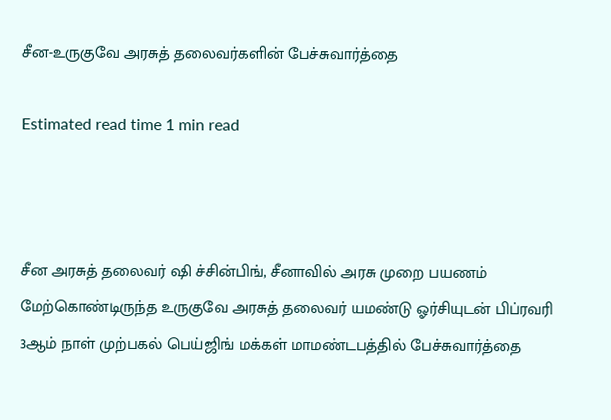சீன-உருகுவே அரசுத் தலைவர்களின் பேச்சுவார்த்தை

Estimated read time 1 min read



சீன அரசுத் தலைவர் ஷி ச்சின்பிங், சீனாவில் அரசு முறை பயணம் மேற்கொண்டிருந்த உருகுவே அரசுத் தலைவர் யமண்டு ஓர்சியுடன் பிப்ரவரி 3ஆம் நாள் முற்பகல் பெய்ஜிங் மக்கள் மாமண்டபத்தில் பேச்சுவார்த்தை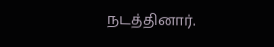நடத்தினார்.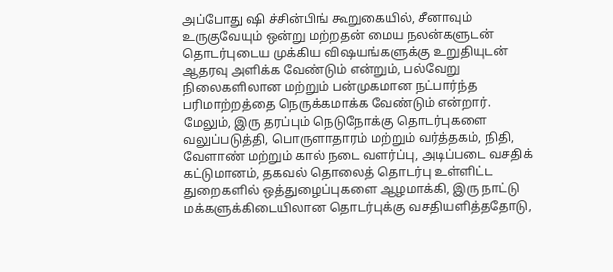அப்போது ஷி ச்சின்பிங் கூறுகையில், சீனாவும் உருகுவேயும் ஒன்று மற்றதன் மைய நலன்களுடன் தொடர்புடைய முக்கிய விஷயங்களுக்கு உறுதியுடன் ஆதரவு அளிக்க வேண்டும் என்றும், பல்வேறு நிலைகளிலான மற்றும் பன்முகமான நட்பார்ந்த பரிமாற்றத்தை நெருக்கமாக்க வேண்டும் என்றார். மேலும், இரு தரப்பும் நெடுநோக்கு தொடர்புகளை வலுப்படுத்தி, பொருளாதாரம் மற்றும் வர்த்தகம், நிதி, வேளாண் மற்றும் கால் நடை வளர்ப்பு, அடிப்படை வசதிக் கட்டுமானம், தகவல் தொலைத் தொடர்பு உள்ளிட்ட துறைகளில் ஒத்துழைப்புகளை ஆழமாக்கி, இரு நாட்டு மக்களுக்கிடையிலான தொடர்புக்கு வசதியளித்ததோடு,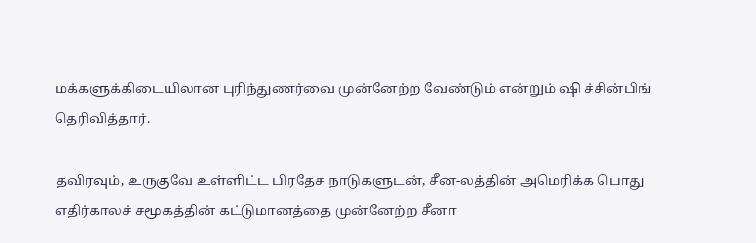மக்களுக்கிடையிலான புரிந்துணர்வை முன்னேற்ற வேண்டும் என்றும் ஷி ச்சின்பிங் தெரிவித்தார்.

தவிரவும், உருகுவே உள்ளிட்ட பிரதேச நாடுகளுடன், சீன-லத்தின் அமெரிக்க பொது எதிர்காலச் சமூகத்தின் கட்டுமானத்தை முன்னேற்ற சீனா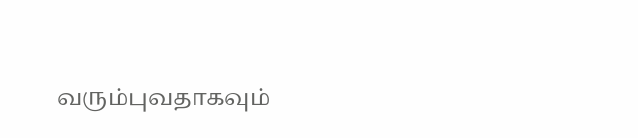வரும்புவதாகவும்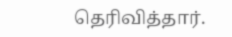தெரிவித்தார்.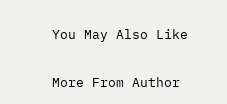You May Also Like

More From Author